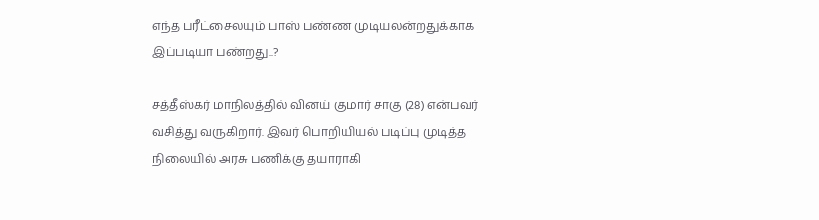எந்த பரீட்சைலயும் பாஸ் பண்ண முடியலன்றதுக்காக இப்படியா பண்றது..?

சத்தீஸ்கர் மாநிலத்தில் வினய் குமார் சாகு (28) என்பவர் வசித்து வருகிறார். இவர் பொறியியல் படிப்பு முடித்த நிலையில் அரசு பணிக்கு தயாராகி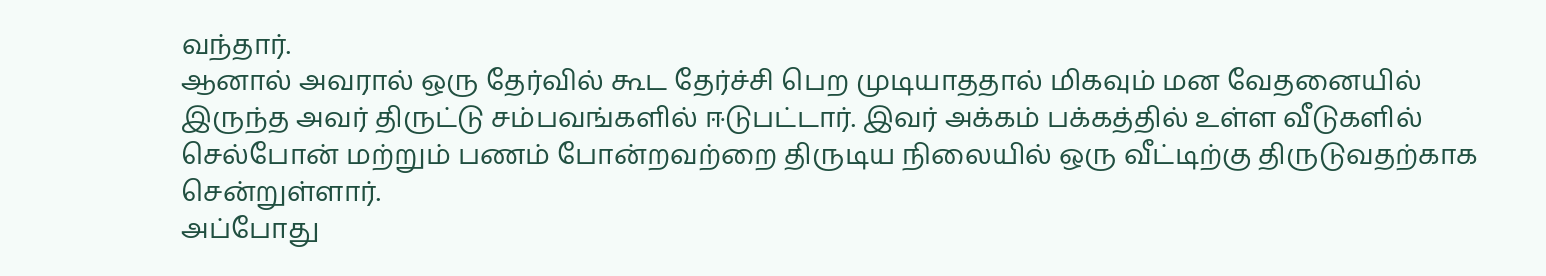வந்தார்.
ஆனால் அவரால் ஒரு தேர்வில் கூட தேர்ச்சி பெற முடியாததால் மிகவும் மன வேதனையில் இருந்த அவர் திருட்டு சம்பவங்களில் ஈடுபட்டார். இவர் அக்கம் பக்கத்தில் உள்ள வீடுகளில் செல்போன் மற்றும் பணம் போன்றவற்றை திருடிய நிலையில் ஒரு வீட்டிற்கு திருடுவதற்காக சென்றுள்ளார்.
அப்போது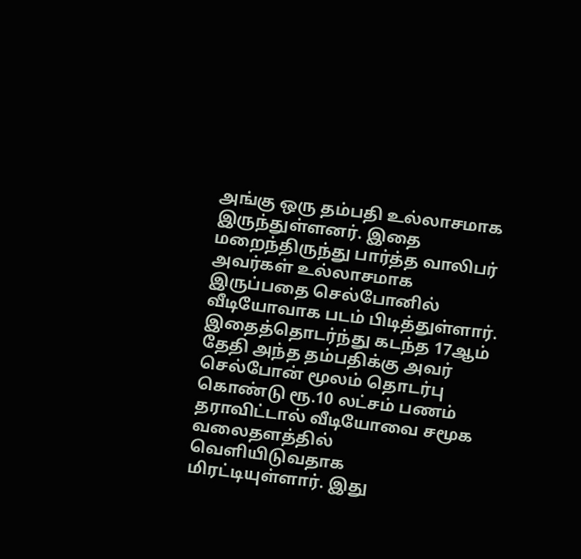அங்கு ஒரு தம்பதி உல்லாசமாக இருந்துள்ளனர். இதை மறைந்திருந்து பார்த்த வாலிபர் அவர்கள் உல்லாசமாக இருப்பதை செல்போனில் வீடியோவாக படம் பிடித்துள்ளார். இதைத்தொடர்ந்து கடந்த 17ஆம் தேதி அந்த தம்பதிக்கு அவர் செல்போன் மூலம் தொடர்பு கொண்டு ரூ.10 லட்சம் பணம் தராவிட்டால் வீடியோவை சமூக வலைதளத்தில் வெளியிடுவதாக மிரட்டியுள்ளார். இது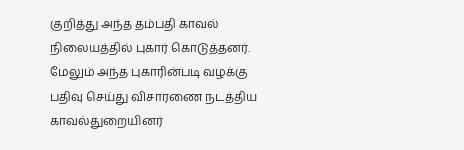குறித்து அந்த தம்பதி காவல் நிலையத்தில் புகார் கொடுத்தனர். மேலும் அந்த புகாரின்படி வழக்கு பதிவு செய்து விசாரணை நடத்திய காவல்துறையினர்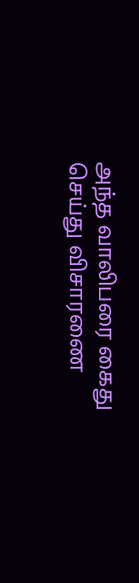அந்த வாலிபரை கைது செய்து விசாரணை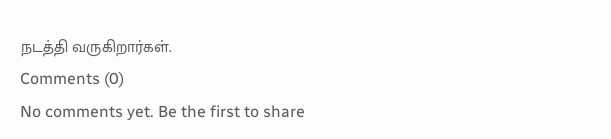நடத்தி வருகிறார்கள்.
Comments (0)
No comments yet. Be the first to share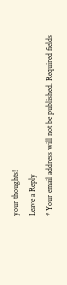your thoughts!
Leave a Reply
* Your email address will not be published. Required fields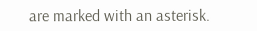are marked with an asterisk.